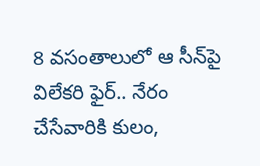8 వ‌సంతాలులో ఆ సీన్‌పై విలేక‌రి ఫైర్.. నేరం చేసేవారికి కులం,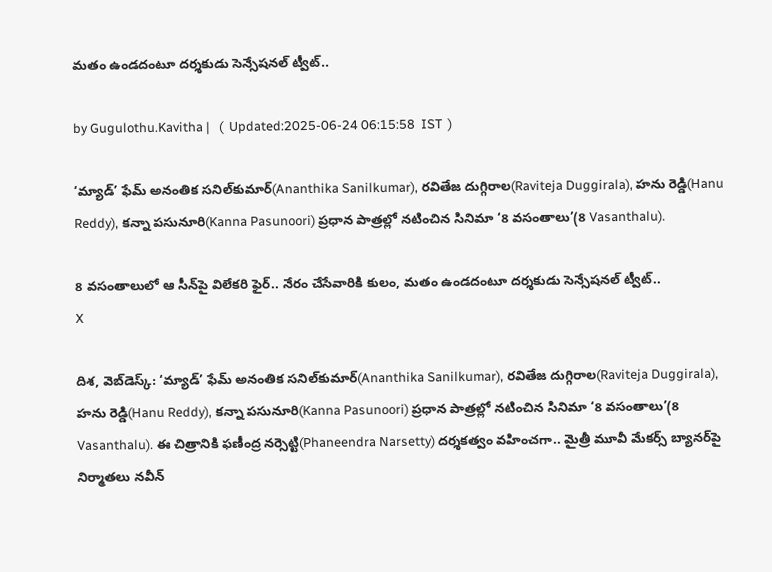మ‌తం ఉండ‌దంటూ ద‌ర్శ‌కుడు సెన్సేషనల్ ట్వీట్..

by Gugulothu.Kavitha |   (  Updated:2025-06-24 06:15:58  IST  )

‘మ్యాడ్’ ఫేమ్ అనంతిక సనిల్‌కుమార్(Ananthika Sanilkumar), రవితేజ దుగ్గిరాల(Raviteja Duggirala), హను రెడ్డి(Hanu Reddy), కన్నా పసునూరి(Kanna Pasunoori) ప్రధాన పాత్రల్లో నటించిన సినిమా ‘8 వ‌సంతాలు’(8 Vasanthalu).

8 వ‌సంతాలులో ఆ సీన్‌పై విలేక‌రి ఫైర్.. నేరం చేసేవారికి కులం, మ‌తం ఉండ‌దంటూ ద‌ర్శ‌కుడు సెన్సేషనల్ ట్వీట్..
X

దిశ, వెబ్‌డెస్క్: ‘మ్యాడ్’ ఫేమ్ అనంతిక సనిల్‌కుమార్(Ananthika Sanilkumar), రవితేజ దుగ్గిరాల(Raviteja Duggirala), హను రెడ్డి(Hanu Reddy), కన్నా పసునూరి(Kanna Pasunoori) ప్రధాన పాత్రల్లో నటించిన సినిమా ‘8 వ‌సంతాలు’(8 Vasanthalu). ఈ చిత్రానికి ఫణీంద్ర నర్సెట్టి(Phaneendra Narsetty) దర్శకత్వం వహించగా.. మైత్రీ మూవీ మేకర్స్ బ్యానర్‌పై నిర్మాతలు నవీన్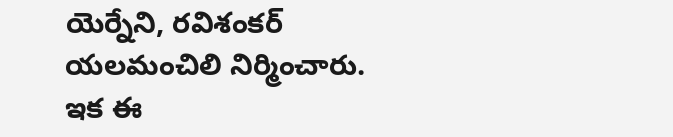యెర్నేని, రవిశంకర్ యలమంచిలి నిర్మించారు. ఇక ఈ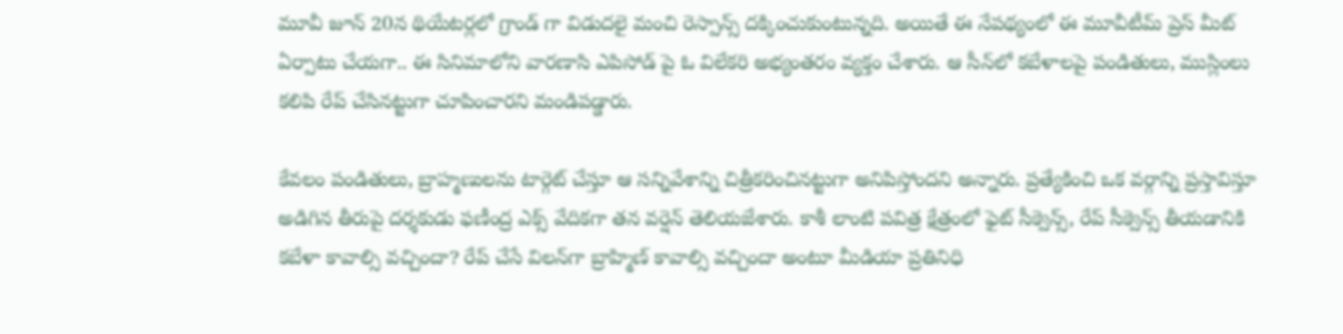మూవీ జూన్ 20న థియేటర్లలో గ్రాండ్ గా విడుదలై మంచి రెస్పాన్స్ ద‌క్కించుకుంటున్నది. అయితే ఈ నేప‌థ్యంలో ఈ మూవీటీమ్ ప్రెస్ మీట్ ఏర్పాటు చేయగా.. ఈ సినిమాలోని వారణాసి ఎపిసోడ్ పై ఓ విలేక‌రి అభ్యంతరం వ్యక్తం చేశారు. ఆ సీన్‌లో కబేళాలపై పండితులు, ముస్లింలు కలిపి రేప్ చేసినట్టుగా చూపించారని మండిపడ్డారు.

కేవలం పండితులు, బ్రాహ్మణులను టార్గెట్ చేస్తూ ఆ సన్నివేశాన్ని చిత్రీకరించినట్టుగా అనిపిస్తోందని అన్నారు. ప్రత్యేకించి ఒక వర్గాన్ని ప్రస్తావిస్తూ అడిగిన తీరుపై దర్శకుడు ఫణీంద్ర ఎక్స్ వేదికగా తన వ‌ర్షెన్‌ తెలియజేశారు. కాశీ లాంటి పవిత్ర క్షేత్రంలో ఫైట్ సీక్వెన్స్, రేప్ సీక్వెన్స్ తీయడానికి కబేళా కావాల్సి వచ్చిందా? రేప్ చేసే విలన్‌గా బ్రాహ్మిణ్ కావాల్సి వచ్చిందా అంటూ మీడియా ప్ర‌తినిధి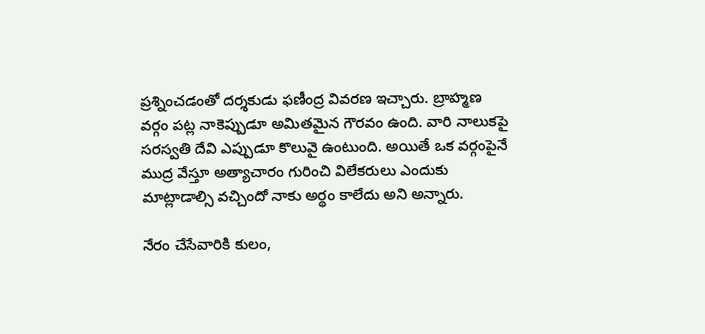ప్ర‌శ్నించ‌డంతో ద‌ర్శ‌కుడు ఫణీంద్ర వివరణ ఇచ్చారు. బ్రాహ్మణ వర్గం పట్ల నాకెప్పుడూ అమితమైన గౌరవం ఉంది. వారి నాలుకపై సరస్వతి దేవి ఎప్పుడూ కొలువై ఉంటుంది. అయితే ఒక వర్గంపైనే ముద్ర వేస్తూ అత్యాచారం గురించి విలేకరులు ఎందుకు మాట్లాడాల్సి వచ్చిందో నాకు అర్థం కాలేదు అని అన్నారు.

నేరం చేసేవారికి కులం,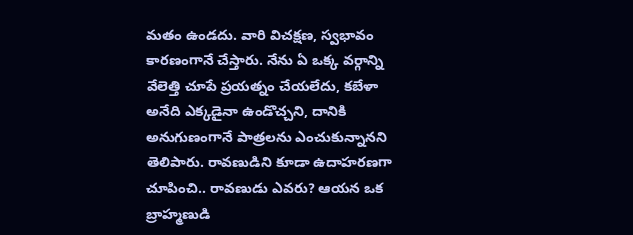మ‌తం ఉండ‌దు. వారి విచ‌క్ష‌ణ‌, స్వ‌భావం కార‌ణంగానే చేస్తారు. నేను ఏ ఒక్క వర్గాన్ని వేలెత్తి చూపే ప్రయత్నం చేయలేదు, కబేళా అనేది ఎక్కడైనా ఉండొచ్చని, దానికి అనుగుణంగానే పాత్రలను ఎంచుకున్నానని తెలిపారు. రావణుడిని కూడా ఉదాహరణగా చూపించి.. రావణుడు ఎవరు? ఆయన ఒక బ్రాహ్మణుడి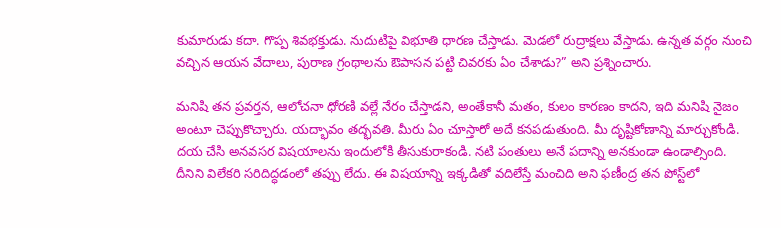కుమారుడు క‌దా. గొప్ప శివభక్తుడు. నుదుటిపై విభూతి ధారణ చేస్తాడు. మెడలో రుద్రాక్షలు వేస్తాడు. ఉన్నత వర్గం నుంచి వచ్చిన ఆయ‌న వేదాలు, పురాణ గ్రంథాలను ఔపాస‌న‌ పట్టి చివరకు ఏం చేశాడు?” అని ప్రశ్నించారు.

మనిషి తన ప్రవర్తన, ఆలోచనా ధోరణి వల్లే నేరం చేస్తాడని, అంతేకానీ మతం, కులం కారణం కాదని, ఇది మ‌నిషి నైజం అంటూ చెప్పుకొచ్చారు. యద్భావం తద్భవతి. మీరు ఏం చూస్తారో అదే కనపడుతుంది. మీ దృష్టికోణాన్ని మార్చుకోండి. దయ చేసి అనవసర విషయాలను ఇందులోకి తీసుకురాకండి. న‌టి పంతులు అనే ప‌దాన్ని అన‌కుండా ఉండాల్సింది. దీనిని విలేక‌రి స‌రిదిద్ధ‌డంలో త‌ప్పు లేదు. ఈ విష‌యాన్ని ఇక్క‌డితో వ‌దిలేస్తే మంచిది అని ఫ‌ణీంద్ర త‌న పోస్ట్‌లో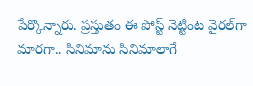పేర్కొన్నారు. ప్రస్తుతం ఈ పోస్ట్ నెట్టింట వైరల్‌గా మారగా.. సినిమాను సినిమాలాగే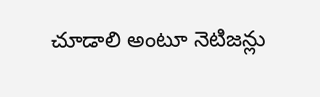చూడాలి అంటూ నెటిజన్లు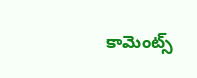కామెంట్స్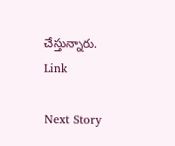చేస్తున్నారు. Link

Next Story